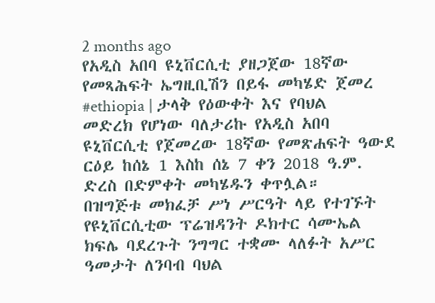2 months ago
የአዲስ አበባ ዩኒቨርሲቲ ያዘጋጀው 18ኛው የመጻሕፍት ኤግዚቢሽን በይፋ መካሄድ ጀመረ
#ethiopia | ታላቅ የዕውቀት እና የባህል መድረክ የሆነው ባለታሪኩ የአዲስ አበባ ዩኒቨርሲቲ የጀመረው 18ኛው የመጽሐፍት ዓውደ ርዕይ ከሰኔ 1 እስከ ሰኔ 7 ቀን 2018 ዓ.ም. ድረስ በድምቀት መካሄዱን ቀጥሏል።
በዝግጅቱ መክፈቻ ሥነ ሥርዓት ላይ የተገኙት የዩኒቨርሲቲው ፕሬዝዳንት ዶክተር ሳሙኤል ክፍሌ ባደረጉት ንግግር ተቋሙ ላለፉት አሥር ዓመታት ለንባብ ባህል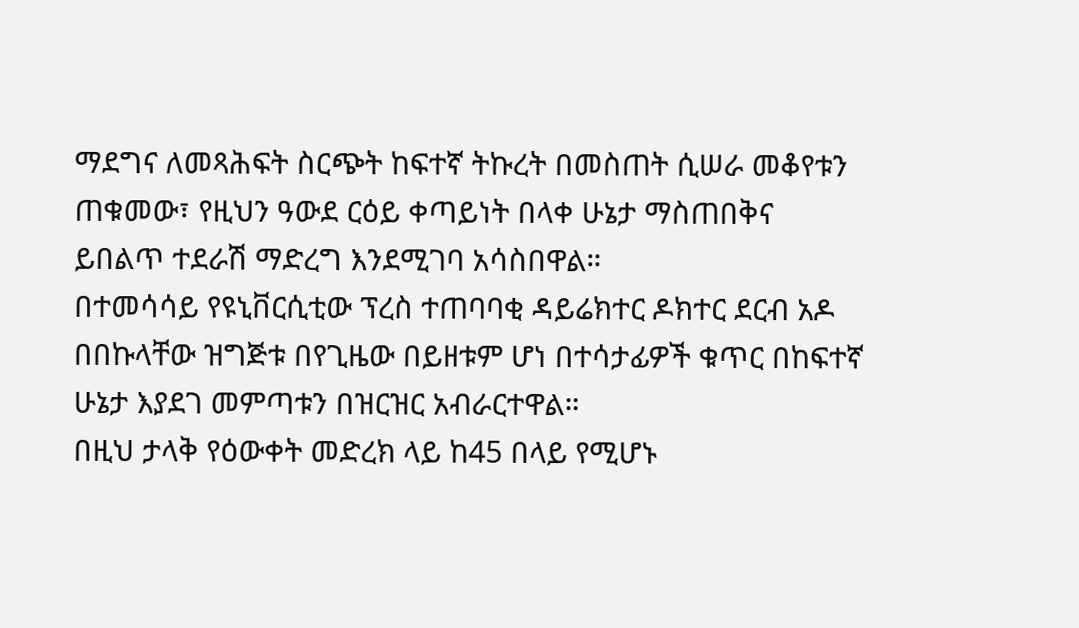ማደግና ለመጻሕፍት ስርጭት ከፍተኛ ትኩረት በመስጠት ሲሠራ መቆየቱን ጠቁመው፣ የዚህን ዓውደ ርዕይ ቀጣይነት በላቀ ሁኔታ ማስጠበቅና ይበልጥ ተደራሽ ማድረግ እንደሚገባ አሳስበዋል።
በተመሳሳይ የዩኒቨርሲቲው ፕረስ ተጠባባቂ ዳይሬክተር ዶክተር ደርብ አዶ በበኩላቸው ዝግጅቱ በየጊዜው በይዘቱም ሆነ በተሳታፊዎች ቁጥር በከፍተኛ ሁኔታ እያደገ መምጣቱን በዝርዝር አብራርተዋል።
በዚህ ታላቅ የዕውቀት መድረክ ላይ ከ45 በላይ የሚሆኑ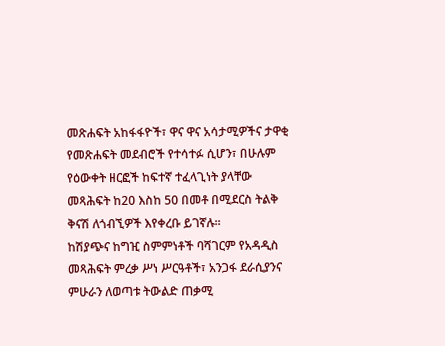መጽሐፍት አከፋፋዮች፣ ዋና ዋና አሳታሚዎችና ታዋቂ የመጽሐፍት መደብሮች የተሳተፉ ሲሆን፣ በሁሉም የዕውቀት ዘርፎች ከፍተኛ ተፈላጊነት ያላቸው መጻሕፍት ከ20 እስከ 50 በመቶ በሚደርስ ትልቅ ቅናሽ ለጎብኚዎች እየቀረቡ ይገኛሉ።
ከሽያጭና ከግዢ ስምምነቶች ባሻገርም የአዳዲስ መጻሕፍት ምረቃ ሥነ ሥርዓቶች፣ አንጋፋ ደራሲያንና ምሁራን ለወጣቱ ትውልድ ጠቃሚ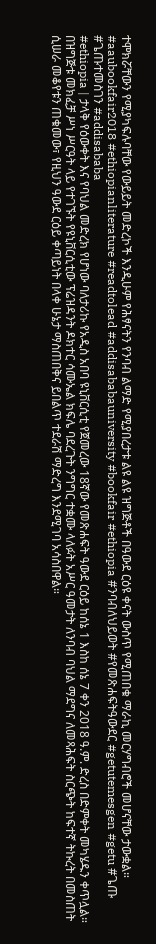ተሞክሯቸውን የሚያካፍሉባቸው የውይይት መድረኮች እንዲሁም የሕፃናትን የንባብ ልማድ የሚያበረታቱ ልዩ ልዩ ዝግጅቶች በዓውደ ርዕዩ ቀናት ውስጥ የሚጠበቁ ማራኪ መርሃግብሮች መሆናቸው ታውቋል።
#aaubookfair2018 #ethiopianliterature #readtolead #addisababauniversity #bookfair #ethiopia #ንባብለህይወት #የመጽሐፍትዓውደር #getutemesgen #getu #ጌጡ #ጌጡተመስገን #addisababa
#ethiopia | ታላቅ የዕውቀት እና የባህል መድረክ የሆነው ባለታሪኩ የአዲስ አበባ ዩኒቨርሲቲ የጀመረው 18ኛው የመጽሐፍት ዓውደ ርዕይ ከሰኔ 1 እስከ ሰኔ 7 ቀን 2018 ዓ.ም. ድረስ በድምቀት መካሄዱን ቀጥሏል።
በዝግጅቱ መክፈቻ ሥነ ሥርዓት ላይ የተገኙት የዩኒቨርሲቲው ፕሬዝዳንት ዶክተር ሳሙኤል ክፍሌ ባደረጉት ንግግር ተቋሙ ላለፉት አሥር ዓመታት ለንባብ ባህል ማደግና ለመጻሕፍት ስርጭት ከፍተኛ ትኩረት በመስጠት ሲሠራ መቆየቱን ጠቁመው፣ የዚህን ዓውደ ርዕይ ቀጣይነት በላቀ ሁኔታ ማስጠበቅና ይበልጥ ተደራሽ ማድረግ እንደሚገባ አሳስበዋል።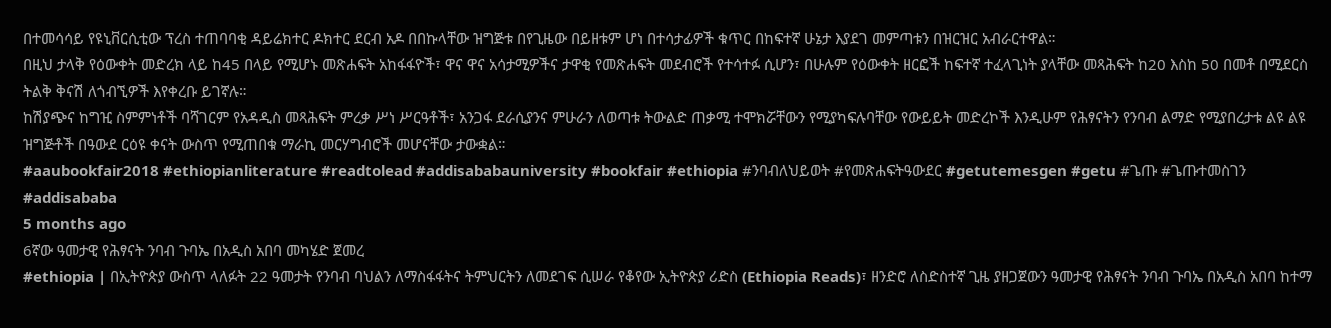በተመሳሳይ የዩኒቨርሲቲው ፕረስ ተጠባባቂ ዳይሬክተር ዶክተር ደርብ አዶ በበኩላቸው ዝግጅቱ በየጊዜው በይዘቱም ሆነ በተሳታፊዎች ቁጥር በከፍተኛ ሁኔታ እያደገ መምጣቱን በዝርዝር አብራርተዋል።
በዚህ ታላቅ የዕውቀት መድረክ ላይ ከ45 በላይ የሚሆኑ መጽሐፍት አከፋፋዮች፣ ዋና ዋና አሳታሚዎችና ታዋቂ የመጽሐፍት መደብሮች የተሳተፉ ሲሆን፣ በሁሉም የዕውቀት ዘርፎች ከፍተኛ ተፈላጊነት ያላቸው መጻሕፍት ከ20 እስከ 50 በመቶ በሚደርስ ትልቅ ቅናሽ ለጎብኚዎች እየቀረቡ ይገኛሉ።
ከሽያጭና ከግዢ ስምምነቶች ባሻገርም የአዳዲስ መጻሕፍት ምረቃ ሥነ ሥርዓቶች፣ አንጋፋ ደራሲያንና ምሁራን ለወጣቱ ትውልድ ጠቃሚ ተሞክሯቸውን የሚያካፍሉባቸው የውይይት መድረኮች እንዲሁም የሕፃናትን የንባብ ልማድ የሚያበረታቱ ልዩ ልዩ ዝግጅቶች በዓውደ ርዕዩ ቀናት ውስጥ የሚጠበቁ ማራኪ መርሃግብሮች መሆናቸው ታውቋል።
#aaubookfair2018 #ethiopianliterature #readtolead #addisababauniversity #bookfair #ethiopia #ንባብለህይወት #የመጽሐፍትዓውደር #getutemesgen #getu #ጌጡ #ጌጡተመስገን #addisababa
5 months ago
6ኛው ዓመታዊ የሕፃናት ንባብ ጉባኤ በአዲስ አበባ መካሄድ ጀመረ
#ethiopia | በኢትዮጵያ ውስጥ ላለፉት 22 ዓመታት የንባብ ባህልን ለማስፋፋትና ትምህርትን ለመደገፍ ሲሠራ የቆየው ኢትዮጵያ ሪድስ (Ethiopia Reads)፣ ዘንድሮ ለስድስተኛ ጊዜ ያዘጋጀውን ዓመታዊ የሕፃናት ንባብ ጉባኤ በአዲስ አበባ ከተማ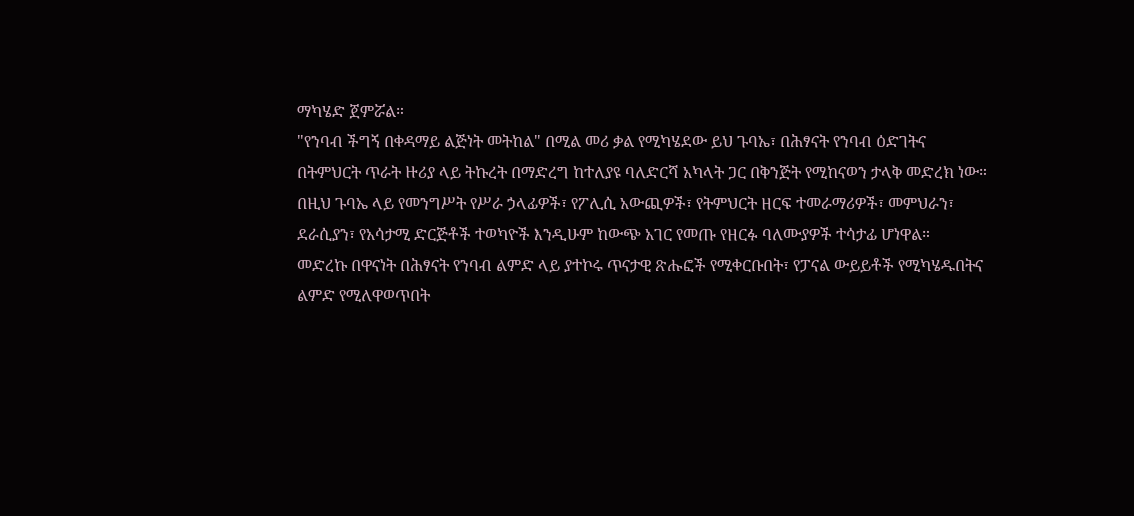ማካሄድ ጀምሯል።
"የንባብ ችግኝ በቀዳማይ ልጅነት መትከል" በሚል መሪ ቃል የሚካሄደው ይህ ጉባኤ፣ በሕፃናት የንባብ ዕድገትና በትምህርት ጥራት ዙሪያ ላይ ትኩረት በማድረግ ከተለያዩ ባለድርሻ አካላት ጋር በቅንጅት የሚከናወን ታላቅ መድረክ ነው።
በዚህ ጉባኤ ላይ የመንግሥት የሥራ ኃላፊዎች፣ የፖሊሲ አውጪዎች፣ የትምህርት ዘርፍ ተመራማሪዎች፣ መምህራን፣ ደራሲያን፣ የአሳታሚ ድርጅቶች ተወካዮች እንዲሁም ከውጭ አገር የመጡ የዘርፉ ባለሙያዎች ተሳታፊ ሆነዋል።
መድረኩ በዋናነት በሕፃናት የንባብ ልምድ ላይ ያተኮሩ ጥናታዊ ጽሑፎች የሚቀርቡበት፣ የፓናል ውይይቶች የሚካሄዱበትና ልምድ የሚለዋወጥበት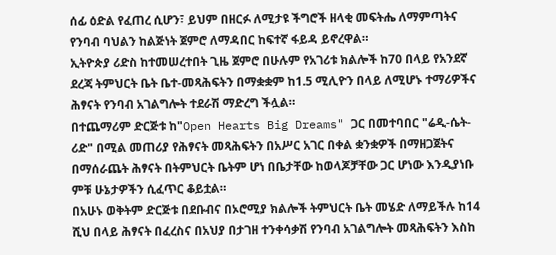ሰፊ ዕድል የፈጠረ ሲሆን፣ ይህም በዘርፉ ለሚታዩ ችግሮች ዘላቂ መፍትሔ ለማምጣትና የንባብ ባህልን ከልጅነት ጀምሮ ለማዳበር ከፍተኛ ፋይዳ ይኖረዋል።
ኢትዮጵያ ሪድስ ከተመሠረተበት ጊዜ ጀምሮ በሁሉም የአገሪቱ ክልሎች ከ70 በላይ የአንደኛ ደረጃ ትምህርት ቤት ቤተ-መጻሕፍትን በማቋቋም ከ1.5 ሚሊዮን በላይ ለሚሆኑ ተማሪዎችና ሕፃናት የንባብ አገልግሎት ተደራሽ ማድረግ ችሏል።
በተጨማሪም ድርጅቱ ከ"Open Hearts Big Dreams" ጋር በመተባበር "ሬዲ-ሴት-ሪድ" በሚል መጠሪያ የሕፃናት መጻሕፍትን በአሥር አገር በቀል ቋንቋዎች በማዘጋጀትና በማሰራጨት ሕፃናት በትምህርት ቤትም ሆነ በቤታቸው ከወላጆቻቸው ጋር ሆነው እንዲያነቡ ምቹ ሁኔታዎችን ሲፈጥር ቆይቷል።
በአሁኑ ወቅትም ድርጅቱ በደቡብና በኦሮሚያ ክልሎች ትምህርት ቤት መሄድ ለማይችሉ ከ14 ሺህ በላይ ሕፃናት በፈረስና በአህያ በታገዘ ተንቀሳቃሽ የንባብ አገልግሎት መጻሕፍትን እስከ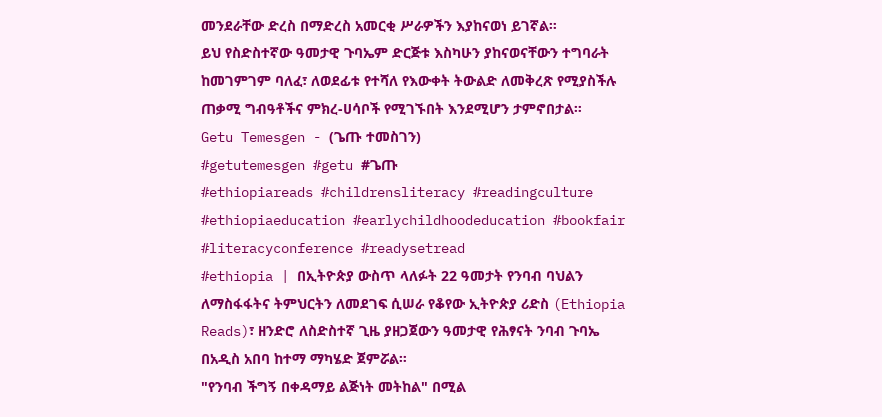መንደራቸው ድረስ በማድረስ አመርቂ ሥራዎችን እያከናወነ ይገኛል።
ይህ የስድስተኛው ዓመታዊ ጉባኤም ድርጅቱ እስካሁን ያከናወናቸውን ተግባራት ከመገምገም ባለፈ፣ ለወደፊቱ የተሻለ የእውቀት ትውልድ ለመቅረጽ የሚያስችሉ ጠቃሚ ግብዓቶችና ምክረ-ሀሳቦች የሚገኙበት እንደሚሆን ታምኖበታል።
Getu Temesgen - (ጌጡ ተመስገን)
#getutemesgen #getu #ጌጡ
#ethiopiareads #childrensliteracy #readingculture #ethiopiaeducation #earlychildhoodeducation #bookfair #literacyconference #readysetread
#ethiopia | በኢትዮጵያ ውስጥ ላለፉት 22 ዓመታት የንባብ ባህልን ለማስፋፋትና ትምህርትን ለመደገፍ ሲሠራ የቆየው ኢትዮጵያ ሪድስ (Ethiopia Reads)፣ ዘንድሮ ለስድስተኛ ጊዜ ያዘጋጀውን ዓመታዊ የሕፃናት ንባብ ጉባኤ በአዲስ አበባ ከተማ ማካሄድ ጀምሯል።
"የንባብ ችግኝ በቀዳማይ ልጅነት መትከል" በሚል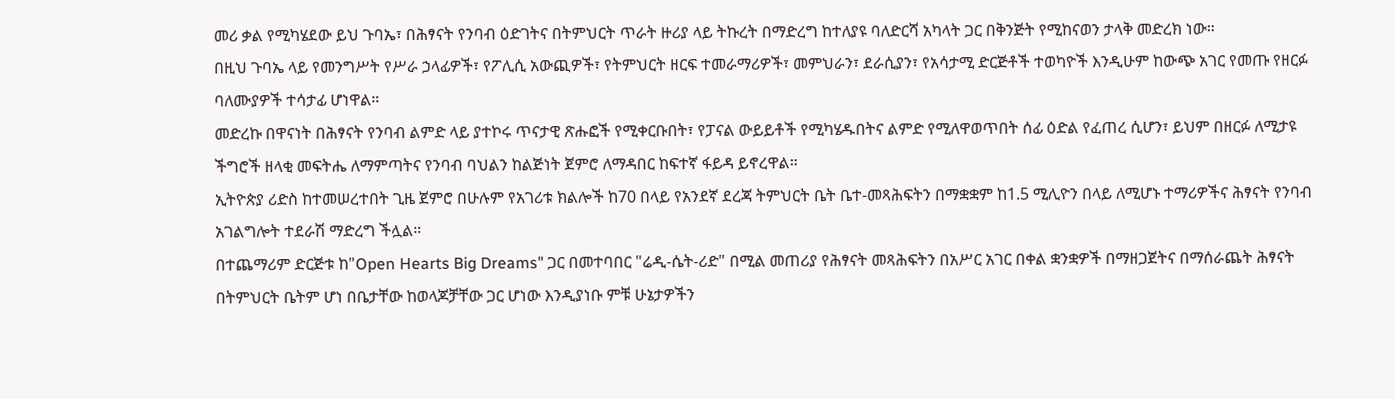መሪ ቃል የሚካሄደው ይህ ጉባኤ፣ በሕፃናት የንባብ ዕድገትና በትምህርት ጥራት ዙሪያ ላይ ትኩረት በማድረግ ከተለያዩ ባለድርሻ አካላት ጋር በቅንጅት የሚከናወን ታላቅ መድረክ ነው።
በዚህ ጉባኤ ላይ የመንግሥት የሥራ ኃላፊዎች፣ የፖሊሲ አውጪዎች፣ የትምህርት ዘርፍ ተመራማሪዎች፣ መምህራን፣ ደራሲያን፣ የአሳታሚ ድርጅቶች ተወካዮች እንዲሁም ከውጭ አገር የመጡ የዘርፉ ባለሙያዎች ተሳታፊ ሆነዋል።
መድረኩ በዋናነት በሕፃናት የንባብ ልምድ ላይ ያተኮሩ ጥናታዊ ጽሑፎች የሚቀርቡበት፣ የፓናል ውይይቶች የሚካሄዱበትና ልምድ የሚለዋወጥበት ሰፊ ዕድል የፈጠረ ሲሆን፣ ይህም በዘርፉ ለሚታዩ ችግሮች ዘላቂ መፍትሔ ለማምጣትና የንባብ ባህልን ከልጅነት ጀምሮ ለማዳበር ከፍተኛ ፋይዳ ይኖረዋል።
ኢትዮጵያ ሪድስ ከተመሠረተበት ጊዜ ጀምሮ በሁሉም የአገሪቱ ክልሎች ከ70 በላይ የአንደኛ ደረጃ ትምህርት ቤት ቤተ-መጻሕፍትን በማቋቋም ከ1.5 ሚሊዮን በላይ ለሚሆኑ ተማሪዎችና ሕፃናት የንባብ አገልግሎት ተደራሽ ማድረግ ችሏል።
በተጨማሪም ድርጅቱ ከ"Open Hearts Big Dreams" ጋር በመተባበር "ሬዲ-ሴት-ሪድ" በሚል መጠሪያ የሕፃናት መጻሕፍትን በአሥር አገር በቀል ቋንቋዎች በማዘጋጀትና በማሰራጨት ሕፃናት በትምህርት ቤትም ሆነ በቤታቸው ከወላጆቻቸው ጋር ሆነው እንዲያነቡ ምቹ ሁኔታዎችን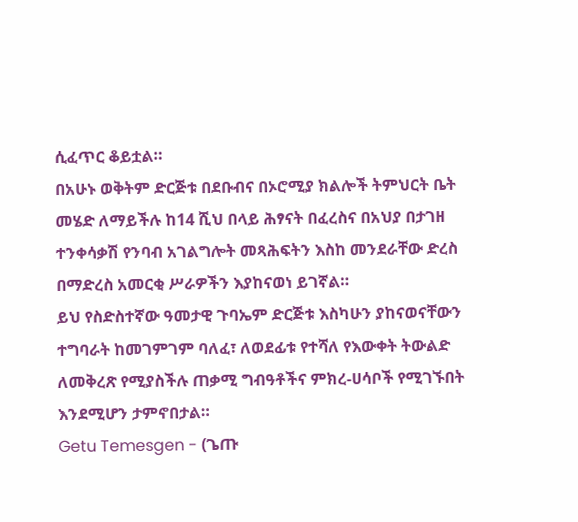ሲፈጥር ቆይቷል።
በአሁኑ ወቅትም ድርጅቱ በደቡብና በኦሮሚያ ክልሎች ትምህርት ቤት መሄድ ለማይችሉ ከ14 ሺህ በላይ ሕፃናት በፈረስና በአህያ በታገዘ ተንቀሳቃሽ የንባብ አገልግሎት መጻሕፍትን እስከ መንደራቸው ድረስ በማድረስ አመርቂ ሥራዎችን እያከናወነ ይገኛል።
ይህ የስድስተኛው ዓመታዊ ጉባኤም ድርጅቱ እስካሁን ያከናወናቸውን ተግባራት ከመገምገም ባለፈ፣ ለወደፊቱ የተሻለ የእውቀት ትውልድ ለመቅረጽ የሚያስችሉ ጠቃሚ ግብዓቶችና ምክረ-ሀሳቦች የሚገኙበት እንደሚሆን ታምኖበታል።
Getu Temesgen - (ጌጡ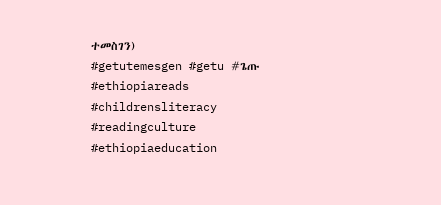ተመስገን)
#getutemesgen #getu #ጌጡ
#ethiopiareads #childrensliteracy #readingculture #ethiopiaeducation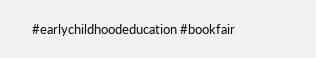#earlychildhoodeducation #bookfair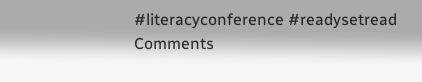#literacyconference #readysetread
Comments